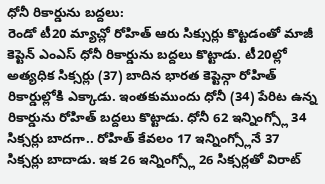ధోనీ రికార్డును బద్దలు:
రెండో టీ20 మ్యాచ్లో రోహిత్ ఆరు సిక్సుర్లు కొట్టడంతో మాజీ కెప్టెన్ ఎంఎస్ ధోనీ రికార్డును బద్దలు కొట్టాడు. టీ20ల్లో అత్యధిక సిక్సర్లు (37) బాదిన భారత కెప్టెన్గా రోహిత్ రికార్డుల్లోకి ఎక్కాడు. ఇంతకుముందు ధోనీ (34) పేరిట ఉన్న రికార్డును రోహిత్ బద్దలు కొట్టాడు. ధోనీ 62 ఇన్నింగ్స్లో 34 సిక్సర్లు బాదగా.. రోహిత్ కేవలం 17 ఇన్నింగ్స్లోనే 37 సిక్సర్లు బాదాడు. ఇక 26 ఇన్నింగ్స్లో 26 సిక్సర్లతో విరాట్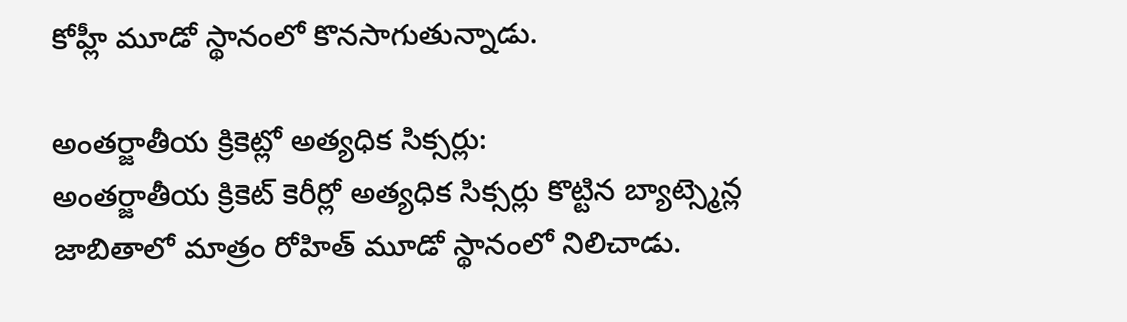కోహ్లీ మూడో స్థానంలో కొనసాగుతున్నాడు.

అంతర్జాతీయ క్రికెట్లో అత్యధిక సిక్సర్లు:
అంతర్జాతీయ క్రికెట్ కెరీర్లో అత్యధిక సిక్సర్లు కొట్టిన బ్యాట్స్మెన్ల జాబితాలో మాత్రం రోహిత్ మూడో స్థానంలో నిలిచాడు.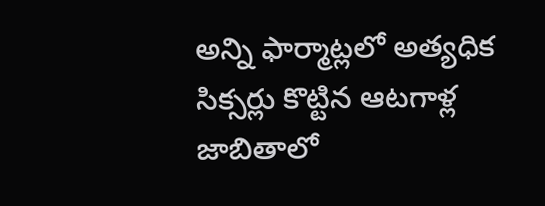అన్ని ఫార్మాట్లలో అత్యధిక సిక్సర్లు కొట్టిన ఆటగాళ్ల జాబితాలో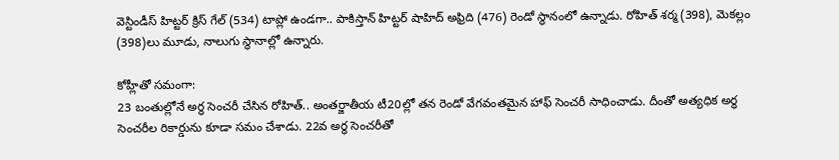వెస్టిండీస్ హిట్టర్ క్రిస్ గేల్ (534) టాప్లో ఉండగా.. పాకిస్తాన్ హిట్టర్ షాహిద్ అఫ్రిది (476) రెండో స్థానంలో ఉన్నాడు. రోహిత్ శర్మ (398), మెకల్లం (398)లు మూడు, నాలుగు స్థానాల్లో ఉన్నారు.

కోహ్లీతో సమంగా:
23 బంతుల్లోనే అర్ధ సెంచరీ చేసిన రోహిత్.. అంతర్జాతీయ టీ20ల్లో తన రెండో వేగవంతమైన హాఫ్ సెంచరీ సాధించాడు. దీంతో అత్యధిక అర్ధ సెంచరీల రికార్డును కూడా సమం చేశాడు. 22వ అర్ధ సెంచరీతో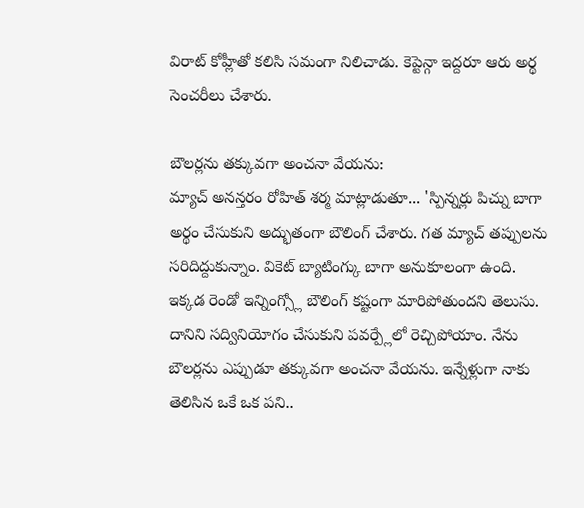విరాట్ కోహ్లీతో కలిసి సమంగా నిలిచాడు. కెప్టెన్గా ఇద్దరూ ఆరు అర్థ సెంచరీలు చేశారు.

బౌలర్లను తక్కువగా అంచనా వేయను:
మ్యాచ్ అనన్తరం రోహిత్ శర్మ మాట్లాడుతూ... 'స్పిన్నర్లు పిచ్ను బాగా అర్థం చేసుకుని అద్భుతంగా బౌలింగ్ చేశారు. గత మ్యాచ్ తప్పులను సరిదిద్దుకున్నాం. వికెట్ బ్యాటింగ్కు బాగా అనుకూలంగా ఉంది. ఇక్కడ రెండో ఇన్నింగ్స్లో బౌలింగ్ కష్టంగా మారిపోతుందని తెలుసు. దానిని సద్వినియోగం చేసుకుని పవర్ప్లేలో రెచ్చిపోయాం. నేను బౌలర్లను ఎప్పుడూ తక్కువగా అంచనా వేయను. ఇన్నేళ్లుగా నాకు తెలిసిన ఒకే ఒక పని..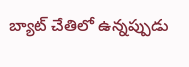బ్యాట్ చేతిలో ఉన్నప్పుడు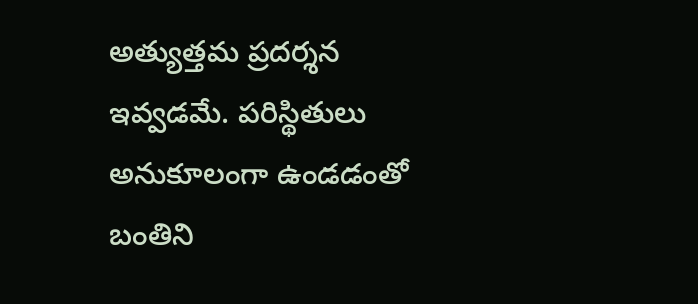అత్యుత్తమ ప్రదర్శన ఇవ్వడమే. పరిస్థితులు అనుకూలంగా ఉండడంతో బంతిని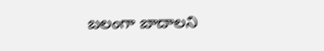బలంగా బాదాలని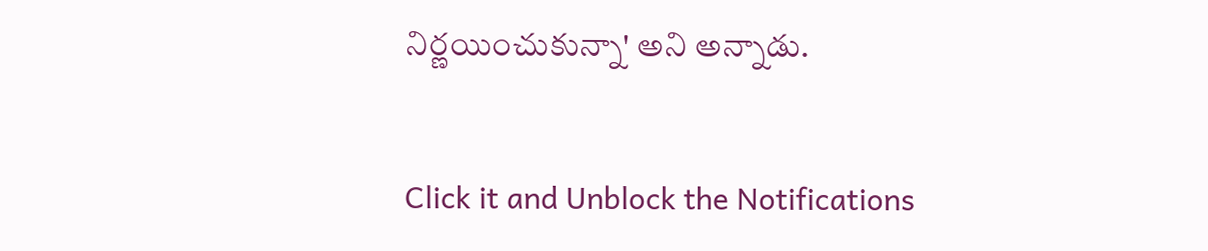నిర్ణయించుకున్నా' అని అన్నాడు.


Click it and Unblock the Notifications